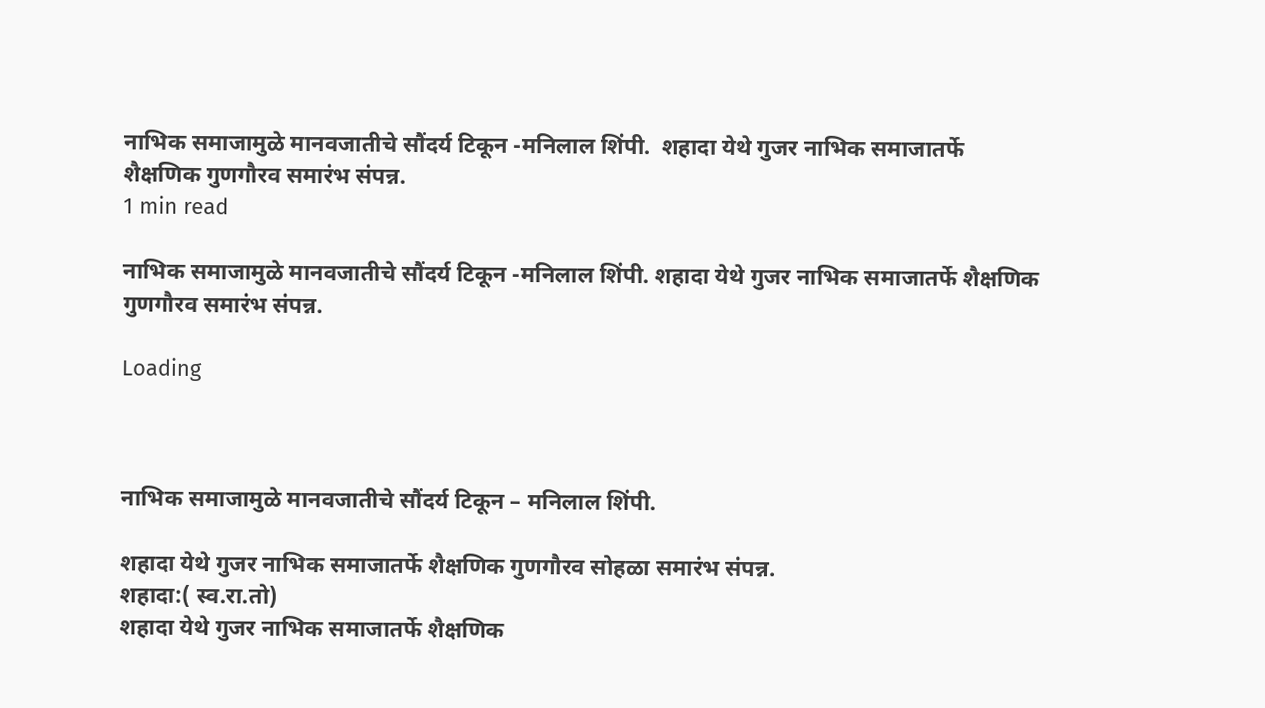नाभिक समाजामुळे मानवजातीचे सौंदर्य टिकून -मनिलाल शिंपी.  शहादा येथे गुजर नाभिक समाजातर्फे शैक्षणिक गुणगौरव समारंभ संपन्न.
1 min read

नाभिक समाजामुळे मानवजातीचे सौंदर्य टिकून -मनिलाल शिंपी. शहादा येथे गुजर नाभिक समाजातर्फे शैक्षणिक गुणगौरव समारंभ संपन्न.

Loading



नाभिक समाजामुळे मानवजातीचे सौंदर्य टिकून – मनिलाल शिंपी.

शहादा येथे गुजर नाभिक समाजातर्फे शैक्षणिक गुणगौरव सोहळा समारंभ संपन्न.
शहादा:( स्व.रा.तो)
शहादा येथे गुजर नाभिक समाजातर्फे शैक्षणिक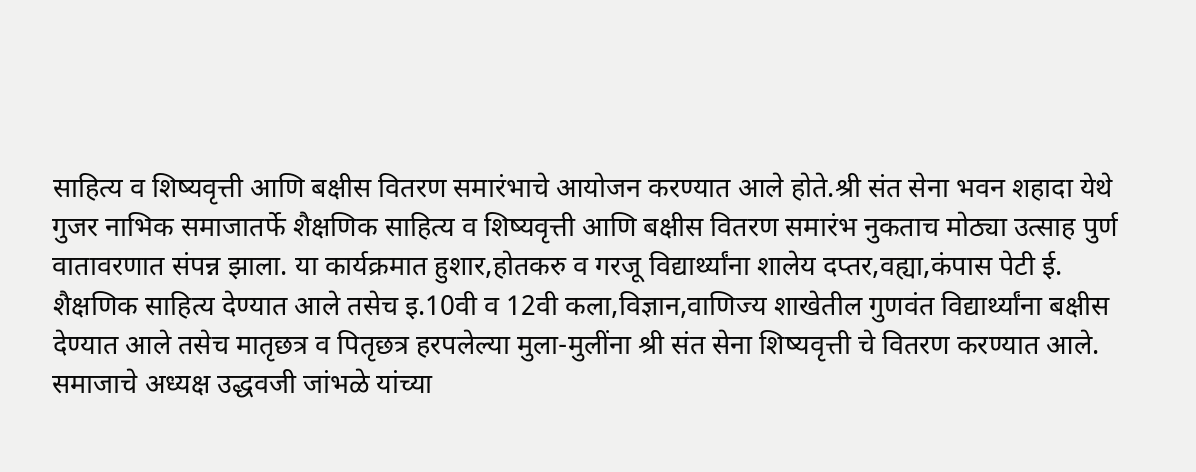साहित्य व शिष्यवृत्ती आणि बक्षीस वितरण समारंभाचे आयोजन करण्यात आले होते.श्री संत सेना भवन शहादा येथे गुजर नाभिक समाजातर्फे शैक्षणिक साहित्य व शिष्यवृत्ती आणि बक्षीस वितरण समारंभ नुकताच मोठ्या उत्साह पुर्ण वातावरणात संपन्न झाला. या कार्यक्रमात हुशार,होतकरु व गरजू विद्यार्थ्यांना शालेय दप्तर,वह्या,कंपास पेटी ई. शैक्षणिक साहित्य देण्यात आले तसेच इ.10वी व 12वी कला,विज्ञान,वाणिज्य शाखेतील गुणवंत विद्यार्थ्यांना बक्षीस देण्यात आले तसेच मातृछत्र व पितृछत्र हरपलेल्या मुला-मुलींना श्री संत सेना शिष्यवृत्ती चे वितरण करण्यात आले.
समाजाचे अध्यक्ष उद्धवजी जांभळे यांच्या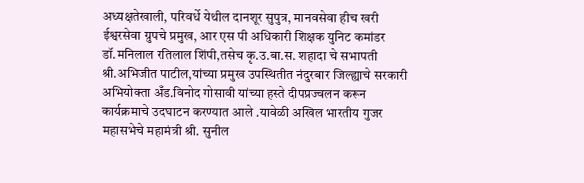अध्यक्षतेखाली, परिवर्धे येथील दानशूर सुपुत्र, मानवसेवा हीच खरी ईश्वरसेवा ग्रुपचे प्रमुख, आर एस पी अधिकारी शिक्षक युनिट कमांडर डॉ.मनिलाल रतिलाल शिंपी,तसेच कृ.उ.बा.स. शहादा चे सभापती श्री.अभिजीत पाटील,यांच्या प्रमुख उपस्थितीत नंदुरबार जिल्ह्याचे सरकारी अभियोक्ता अँड.विनोद गोसावी यांच्या हस्ते दीपप्रज्वलन करून कार्यक्रमाचे उदघाटन करण्यात आले .यावेळी अखिल भारतीय गुजर महासभेचे महामंत्री श्री. सुनील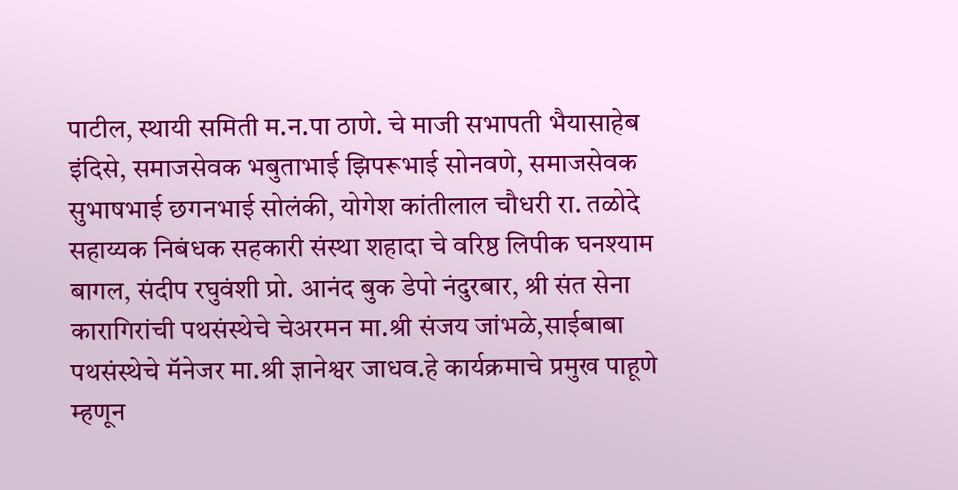पाटील, स्थायी समिती म.न.पा ठाणे. चे माजी सभापती भैयासाहेब इंदिसे, समाजसेवक भबुताभाई झिपरूभाई सोनवणे, समाजसेवक सुभाषभाई छगनभाई सोलंकी, योगेश कांतीलाल चौधरी रा. तळोदे सहाय्यक निबंधक सहकारी संस्था शहादा चे वरिष्ठ लिपीक घनश्याम बागल, संदीप रघुवंशी प्रो. आनंद बुक डेपो नंदुरबार, श्री संत सेना कारागिरांची पथसंस्थेचे चेअरमन मा.श्री संजय जांभळे,साईबाबा पथसंस्थेचे मॅनेजर मा.श्री ज्ञानेश्वर जाधव.हे कार्यक्रमाचे प्रमुख पाहूणे म्हणून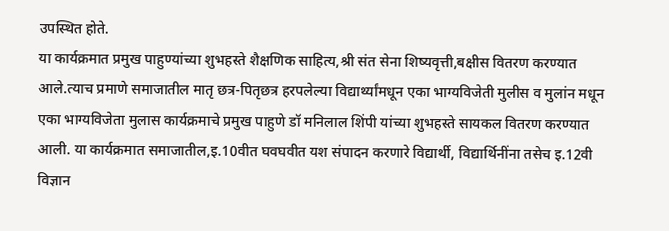उपस्थित होते.
या कार्यक्रमात प्रमुख पाहुण्यांच्या शुभहस्ते शैक्षणिक साहित्य,श्री संत सेना शिष्यवृत्ती,बक्षीस वितरण करण्यात आले.त्याच प्रमाणे समाजातील मातृ छत्र-पितृछत्र हरपलेल्या विद्यार्थ्यांमधून एका भाग्यविजेती मुलीस व मुलांन मधून एका भाग्यविजेता मुलास कार्यक्रमाचे प्रमुख पाहुणे डॉ मनिलाल शिंपी यांच्या शुभहस्ते सायकल वितरण करण्यात आली. या कार्यक्रमात समाजातील,इ.10वीत घवघवीत यश संपादन करणारे विद्यार्थी, विद्यार्थिनींना तसेच इ.12वी विज्ञान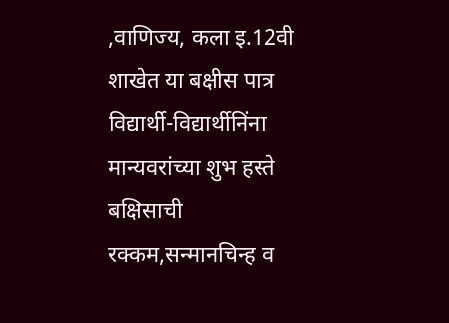,वाणिज्य, कला इ.12वी शाखेत या बक्षीस पात्र विद्यार्थी-विद्यार्थीनिंना मान्यवरांच्या शुभ हस्ते बक्षिसाची रक्कम,सन्मानचिन्ह व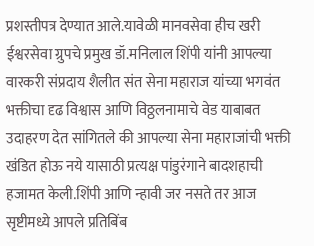प्रशस्तीपत्र देण्यात आले.यावेळी मानवसेवा हीच खरी ईश्वरसेवा ग्रुपचे प्रमुख डॉ.मनिलाल शिंपी यांनी आपल्या वारकरी संप्रदाय शैलीत संत सेना महाराज यांच्या भगवंत भक्तीचा दृढ विश्वास आणि विठ्ठलनामाचे वेड याबाबत उदाहरण देत सांगितले की आपल्या सेना महाराजांची भक्ती खंडित होऊ नये यासाठी प्रत्यक्ष पांडुरंगाने बादशहाची हजामत केली.शिंपी आणि न्हावी जर नसते तर आज सृष्टीमध्ये आपले प्रतिबिंब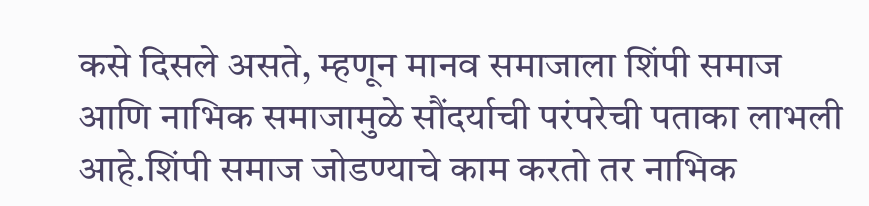कसे दिसले असते, म्हणून मानव समाजाला शिंपी समाज आणि नाभिक समाजामुळे सौंदर्याची परंपरेची पताका लाभली आहे.शिंपी समाज जोडण्याचे काम करतो तर नाभिक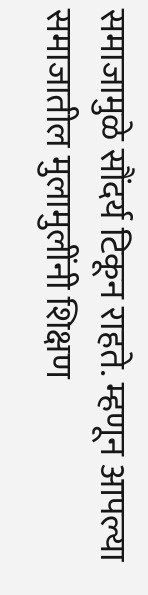समाजामुळे सौंदर्य टिकून राहते. म्हणून आपल्या समाजातील मुलामुलींनी शिक्षण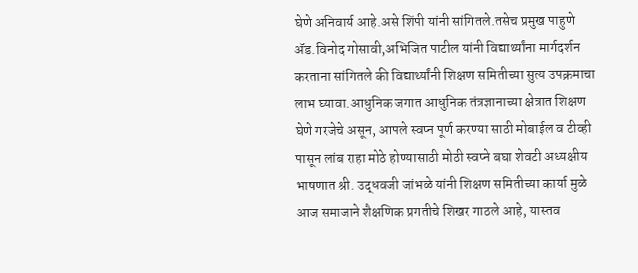घेणे अनिवार्य आहे.असे शिंपी यांनी सांगितले.तसेच प्रमुख पाहुणे ॲड.विनोद गोसावी,अभिजित पाटील यांनी विद्यार्थ्यांना मार्गदर्शन करताना सांगितले की विद्यार्थ्यांनी शिक्षण समितीच्या सुत्य उपक्रमाचा लाभ घ्यावा.आधुनिक जगात आधुनिक तंत्रज्ञानाच्या क्षेत्रात शिक्षण घेणे गरजेचे असून, आपले स्वप्न पूर्ण करण्या साठी मोबाईल व टीव्ही पासून लांब राहा मोठे होण्यासाठी मोठी स्वप्ने बघा शेवटी अध्यक्षीय भाषणात श्री. उद्धवजी जांभळे यांनी शिक्षण समितीच्या कार्या मुळे आज समाजाने शैक्षणिक प्रगतीचे शिखर गाठले आहे, यास्तव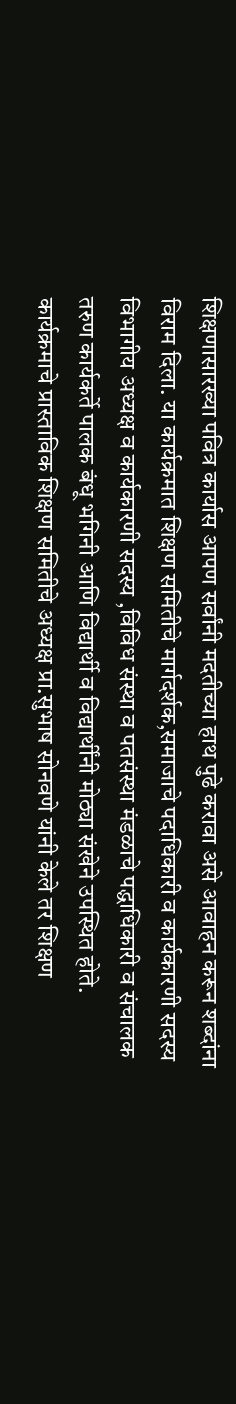शिक्षणासारख्या पवित्र कार्यास आपण सर्वांनी मदतीच्या हाथ पुढे करावा असे आवाहन करून शब्दांना विराम दिला. या कार्यक्रमात शिक्षण समितीचे मार्गदर्शक,समाजाचे पदाधिकारी व कार्यकारणी सदस्य विभागीय अध्यक्ष व कार्यकारणी सदस्य ,विविध संस्था व पतसंस्था मंडळाचे पद्धाधिकारी व संचालक तरुण कार्यकर्ते पालक बंधू भगिनी आणि विद्यार्थी व विद्यार्थींनी मोठ्या संखेने उपस्थित होते.
कार्यक्रमाचे प्रास्ताविक शिक्षण समितीचे अध्यक्ष प्रा.सुभाष सोनवणे यांनी केले तर शिक्षण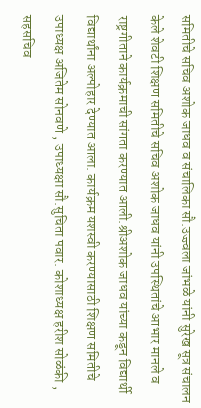समितीचे सचिव अशोक जाधव व संचालिका सौ.उज्ज्वला जांभळे यांनी सुरेख सूत्र संचालन केले शेवटी शिक्षण समितीचे सचिव अशोक जाधव यांनी उपस्थितांचे आभार मानले व राष्ट्रगीताने कार्यक्रमाची सांगता करण्यात आली.श्रीअशोक जाधव यांच्या कडून विद्यार्थी विद्यार्थांना अल्पोहार देण्यात आला. कार्यक्रम यशस्वी करण्यासाठी शिक्षण समितीचे उपाध्यक्ष अजितेम सोनवणे , उपाध्यक्षा सौ.सुचिता पवार. कोशाध्यक्ष हरीश सोळंकी , सहसचिव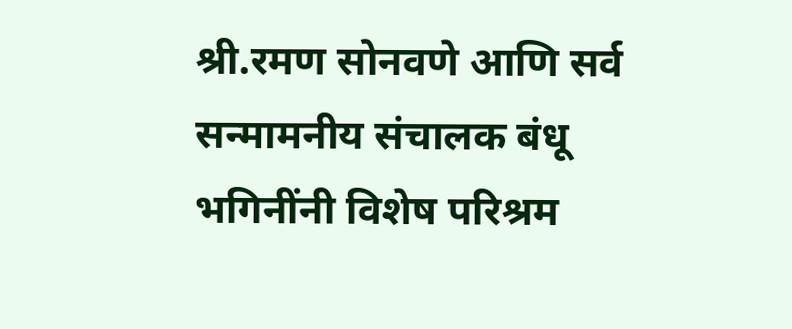श्री.रमण सोनवणे आणि सर्व सन्मामनीय संचालक बंधू भगिनींनी विशेष परिश्रम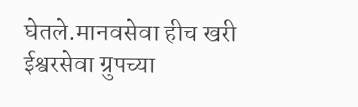घेतले.मानवसेवा हीच खरी ईश्वरसेवा ग्रुपच्या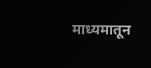माध्यमातून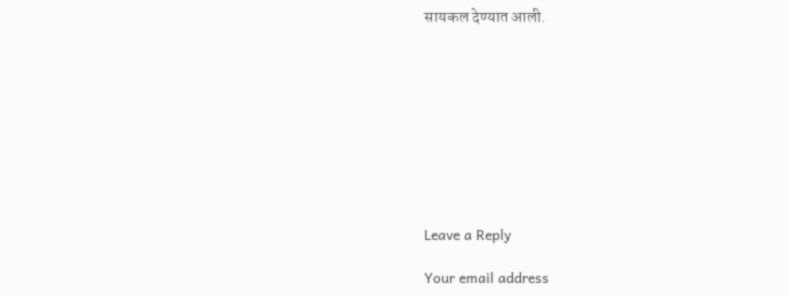सायकल देण्यात आली.









Leave a Reply

Your email address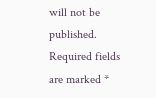will not be published. Required fields are marked *